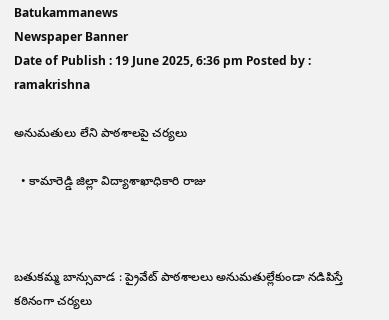Batukammanews
Newspaper Banner
Date of Publish : 19 June 2025, 6:36 pm Posted by : ramakrishna

అనుమతులు లేని పాఠశాలపై చర్యలు

  • కామారెడ్డి జిల్లా విద్యాశాఖాధికారి రాజు



బతుకమ్మ బాన్సువాడ : ప్రైవేట్ పాఠశాలలు అనుమతుల్లేకుండా నడిపిస్తే కఠినంగా చర్యలు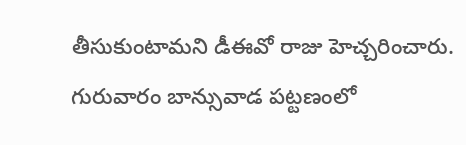తీసుకుంటామని డీఈవో రాజు హెచ్చరించారు. గురువారం బాన్సువాడ పట్టణంలో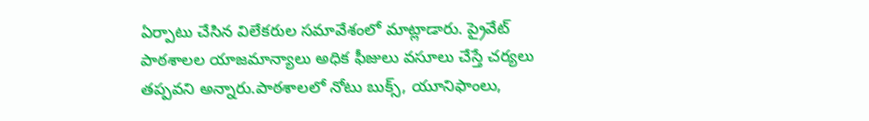ఏర్పాటు చేసిన విలేకరుల సమావేశంలో మాట్లాడారు. ప్రైవేట్ పాఠశాలల యాజమాన్యాలు అధిక ఫీజులు వసూలు చేస్తే చర్యలు తప్పవని అన్నారు.పాఠశాలలో నోటు బుక్స్, యూనిఫాంలు,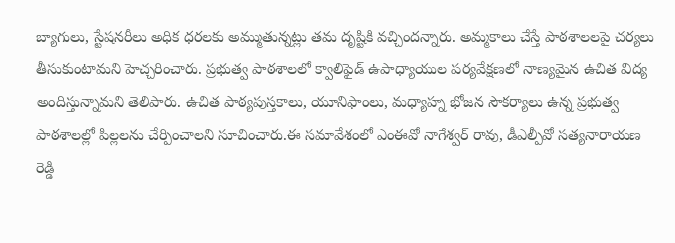బ్యాగులు, స్టేషనరీలు అధిక ధరలకు అమ్ముతున్నట్లు తమ దృష్టికి వచ్చిందన్నారు. అమ్మకాలు చేస్తే పాఠశాలలపై చర్యలు తీసుకుంటామని హెచ్చరించారు. ప్రభుత్వ పాఠశాలలో క్వాలిఫైడ్ ఉపాధ్యాయుల పర్యవేక్షణలో నాణ్యమైన ఉచిత విద్య అందిస్తున్నామని తెలిపారు. ఉచిత పాఠ్యపుస్తకాలు, యూనిఫాంలు, మధ్యాహ్న భోజన సౌకర్యాలు ఉన్న ప్రభుత్వ పాఠశాలల్లో పిల్లలను చేర్పించాలని సూచించారు.ఈ సమావేశంలో ఎంఈవో నాగేశ్వర్ రావు, డీఎల్పీవో సత్యనారాయణ రెడ్డి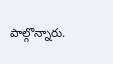పాల్గొన్నారు.